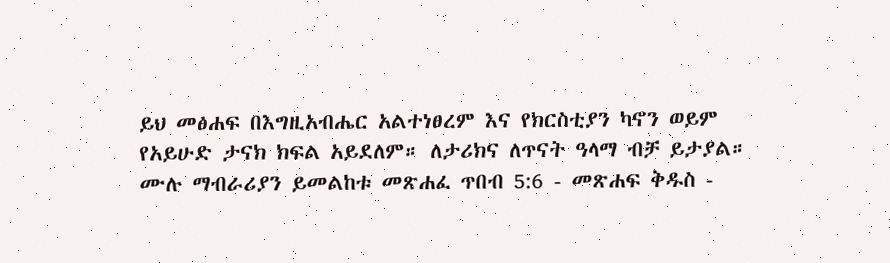ይህ መፅሐፍ በእግዚአብሔር አልተነፀረም እና የክርስቲያን ካኖን ወይም የአይሁድ ታናክ ክፍል አይደለም። ለታሪክና ለጥናት ዓላማ ብቻ ይታያል። ሙሉ ማብራሪያን ይመልከቱ መጽሐፈ ጥበብ 5:6 - መጽሐፍ ቅዱስ -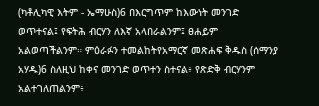(ካቶሊካዊ እትም - ኤማሁስ)6 በእርግጥም ከእውነት መንገድ ወጥተናል፤ የፍትሕ ብርሃን ለእኛ አላበራልንም፤ ፀሐይም አልወጣችልንም። ምዕራፉን ተመልከትየአማርኛ መጽሐፍ ቅዱስ (ሰማንያ አሃዱ)6 ስለዚህ ከቀና መንገድ ወጥተን ስተናል፥ የጽድቅ ብርሃንም አልተገለጠልንም፥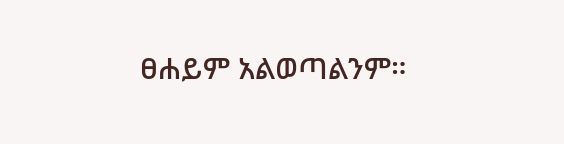ፀሐይም አልወጣልንም።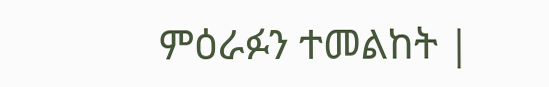ምዕራፉን ተመልከት |